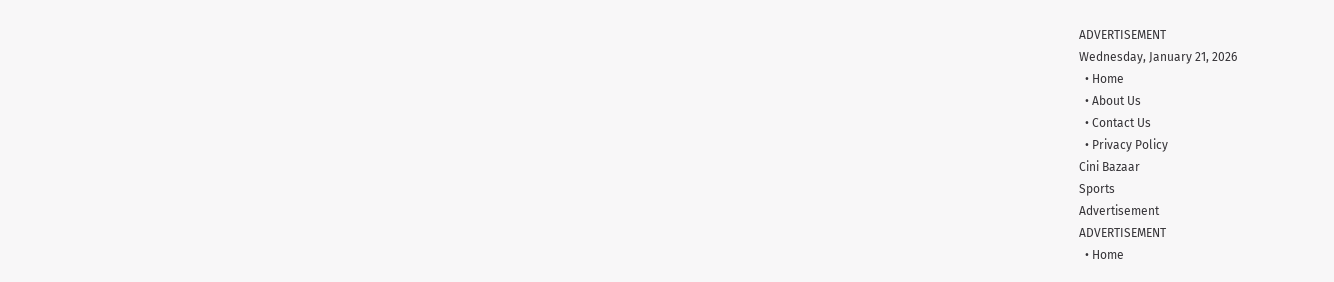ADVERTISEMENT
Wednesday, January 21, 2026
  • Home
  • About Us
  • Contact Us
  • Privacy Policy
Cini Bazaar
Sports
Advertisement
ADVERTISEMENT
  • Home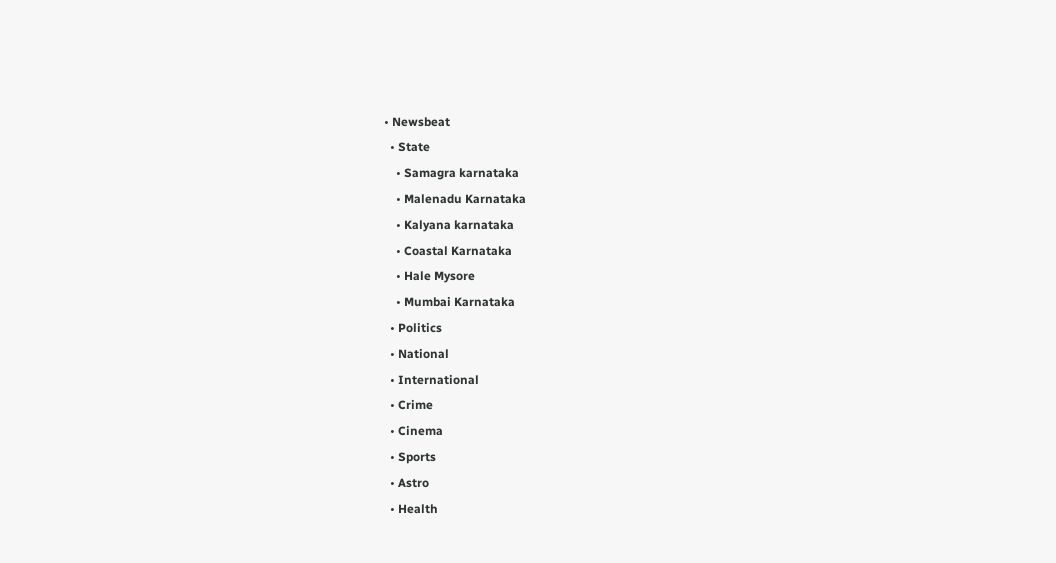• Newsbeat
  • State
    • Samagra karnataka
    • Malenadu Karnataka
    • Kalyana karnataka
    • Coastal Karnataka
    • Hale Mysore
    • Mumbai Karnataka
  • Politics
  • National
  • International
  • Crime
  • Cinema
  • Sports
  • Astro
  • Health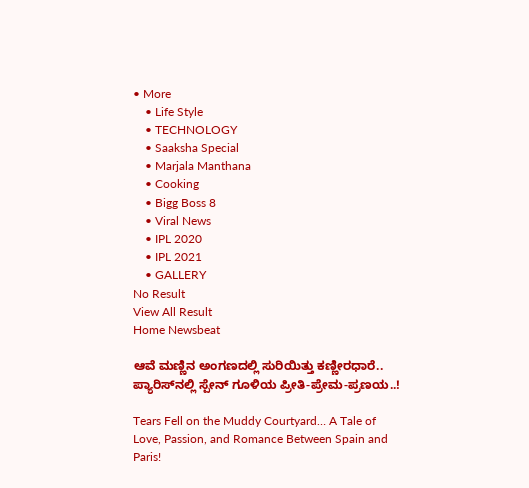• More
    • Life Style
    • TECHNOLOGY
    • Saaksha Special
    • Marjala Manthana
    • Cooking
    • Bigg Boss 8
    • Viral News
    • IPL 2020
    • IPL 2021
    • GALLERY
No Result
View All Result
Home Newsbeat

ಆವೆ ಮಣ್ಣಿನ ಅಂಗಣದಲ್ಲಿ ಸುರಿಯಿತ್ತು ಕಣ್ಣೀರಧಾರೆ.. ಪ್ಯಾರಿಸ್‍ನಲ್ಲಿ ಸ್ಪೇನ್ ಗೂಳಿಯ ಪ್ರೀತಿ-ಪ್ರೇಮ-ಪ್ರಣಯ..!

Tears Fell on the Muddy Courtyard… A Tale of Love, Passion, and Romance Between Spain and Paris!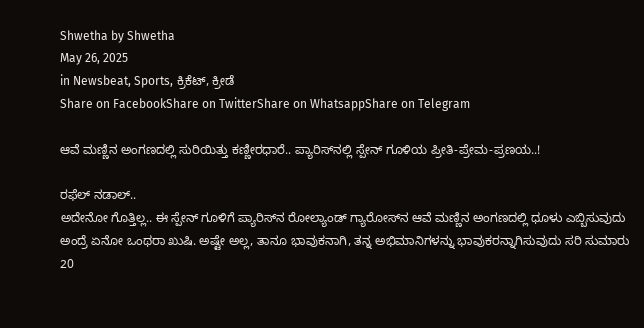Shwetha by Shwetha
May 26, 2025
in Newsbeat, Sports, ಕ್ರಿಕೆಟ್, ಕ್ರೀಡೆ
Share on FacebookShare on TwitterShare on WhatsappShare on Telegram

ಆವೆ ಮಣ್ಣಿನ ಅಂಗಣದಲ್ಲಿ ಸುರಿಯಿತ್ತು ಕಣ್ಣೀರಧಾರೆ.. ಪ್ಯಾರಿಸ್‍ನಲ್ಲಿ ಸ್ಪೇನ್ ಗೂಳಿಯ ಪ್ರೀತಿ-ಪ್ರೇಮ-ಪ್ರಣಯ..!

ರಫೆಲ್ ನಡಾಲ್..
ಅದೇನೋ ಗೊತ್ತಿಲ್ಲ.. ಈ ಸ್ಪೇನ್ ಗೂಳಿಗೆ ಪ್ಯಾರಿಸ್‍ನ ರೋಲ್ಯಾಂಡ್ ಗ್ಯಾರೋಸ್‍ನ ಆವೆ ಮಣ್ಣಿನ ಅಂಗಣದಲ್ಲಿ ಧೂಳು ಎಬ್ಬಿಸುವುದು ಅಂದ್ರೆ ಏನೋ ಒಂಥರಾ ಖುಷಿ. ಅಷ್ಟೇ ಅಲ್ಲ, ತಾನೂ ಭಾವುಕನಾಗಿ, ತನ್ನ ಅಭಿಮಾನಿಗಳನ್ನು ಭಾವುಕರನ್ನಾಗಿಸುವುದು ಸರಿ ಸುಮಾರು 20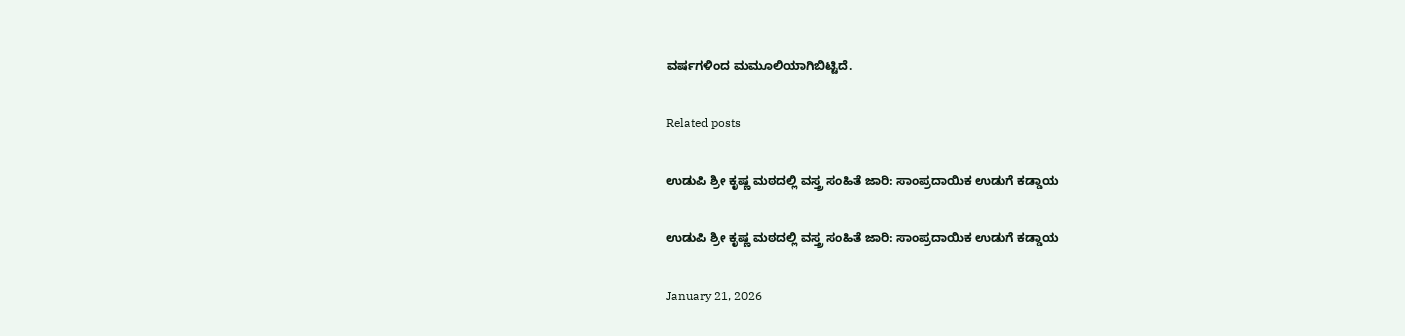ವರ್ಷಗಳಿಂದ ಮಮೂಲಿಯಾಗಿಬಿಟ್ಟಿದೆ.

Related posts

ಉಡುಪಿ ಶ್ರೀ ಕೃಷ್ಣ ಮಠದಲ್ಲಿ ವಸ್ತ್ರ ಸಂಹಿತೆ ಜಾರಿ: ಸಾಂಪ್ರದಾಯಿಕ ಉಡುಗೆ ಕಡ್ಡಾಯ

ಉಡುಪಿ ಶ್ರೀ ಕೃಷ್ಣ ಮಠದಲ್ಲಿ ವಸ್ತ್ರ ಸಂಹಿತೆ ಜಾರಿ: ಸಾಂಪ್ರದಾಯಿಕ ಉಡುಗೆ ಕಡ್ಡಾಯ

January 21, 2026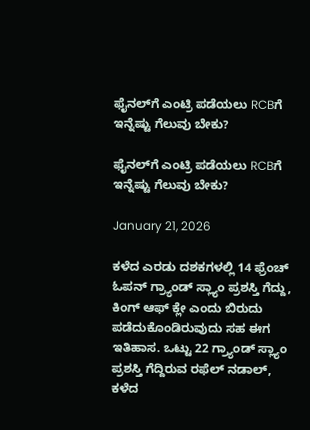ಫೈನಲ್‌ಗೆ ಎಂಟ್ರಿ ಪಡೆಯಲು RCBಗೆ ಇನ್ನೆಷ್ಟು ಗೆಲುವು ಬೇಕು?

ಫೈನಲ್‌ಗೆ ಎಂಟ್ರಿ ಪಡೆಯಲು RCBಗೆ ಇನ್ನೆಷ್ಟು ಗೆಲುವು ಬೇಕು?

January 21, 2026

ಕಳೆದ ಎರಡು ದಶಕಗಳಲ್ಲಿ 14 ಫ್ರೆಂಚ್ ಓಪನ್ ಗ್ರ್ಯಾಂಡ್ ಸ್ಲ್ಯಾಂ ಪ್ರಶಸ್ತಿ ಗೆದ್ದು, ಕಿಂಗ್ ಆಫ್ ಕ್ಲೇ ಎಂದು ಬಿರುದು ಪಡೆದುಕೊಂಡಿರುವುದು ಸಹ ಈಗ ಇತಿಹಾಸ. ಒಟ್ಟು 22 ಗ್ರ್ಯಾಂಡ್ ಸ್ಲ್ಯಾಂ ಪ್ರಶಸ್ತಿ ಗೆದ್ದಿರುವ ರಫೆಲ್ ನಡಾಲ್, ಕಳೆದ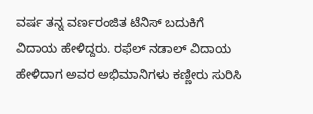ವರ್ಷ ತನ್ನ ವರ್ಣರಂಜಿತ ಟೆನಿಸ್ ಬದುಕಿಗೆ ವಿದಾಯ ಹೇಳಿದ್ದರು. ರಫೆಲ್ ನಡಾಲ್ ವಿದಾಯ ಹೇಳಿದಾಗ ಅವರ ಅಭಿಮಾನಿಗಳು ಕಣ್ಣೀರು ಸುರಿಸಿ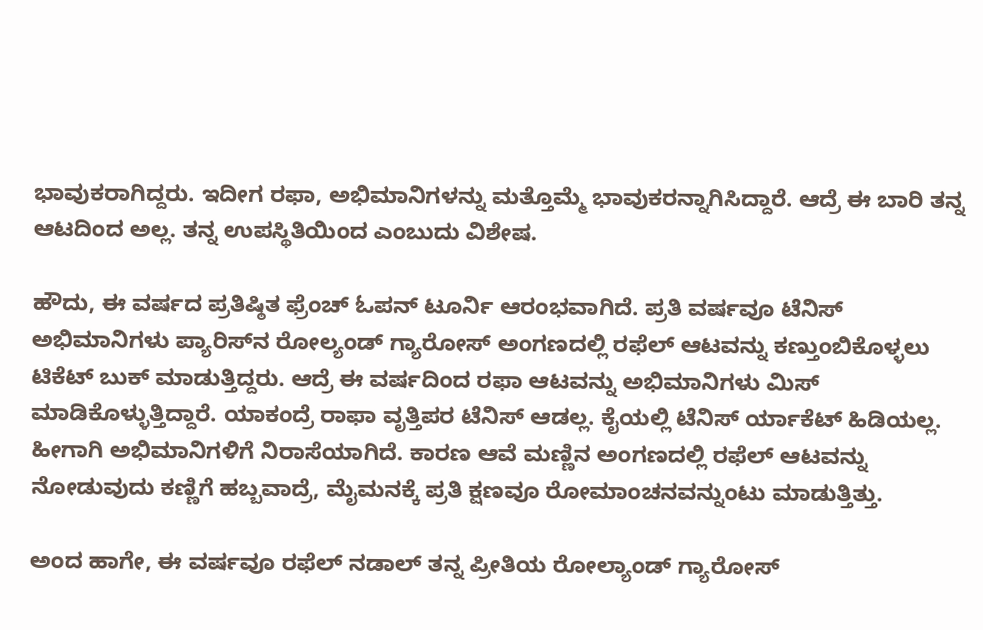ಭಾವುಕರಾಗಿದ್ದರು. ಇದೀಗ ರಫಾ, ಅಭಿಮಾನಿಗಳನ್ನು ಮತ್ತೊಮ್ಮೆ ಭಾವುಕರನ್ನಾಗಿಸಿದ್ದಾರೆ. ಆದ್ರೆ ಈ ಬಾರಿ ತನ್ನ ಆಟದಿಂದ ಅಲ್ಲ. ತನ್ನ ಉಪಸ್ಥಿತಿಯಿಂದ ಎಂಬುದು ವಿಶೇಷ.

ಹೌದು, ಈ ವರ್ಷದ ಪ್ರತಿಷ್ಠಿತ ಫ್ರೆಂಚ್ ಓಪನ್ ಟೂರ್ನಿ ಆರಂಭವಾಗಿದೆ. ಪ್ರತಿ ವರ್ಷವೂ ಟೆನಿಸ್ ಅಭಿಮಾನಿಗಳು ಪ್ಯಾರಿಸ್‍ನ ರೋಲ್ಯಂಡ್ ಗ್ಯಾರೋಸ್ ಅಂಗಣದಲ್ಲಿ ರಫೆಲ್ ಆಟವನ್ನು ಕಣ್ತುಂಬಿಕೊಳ್ಳಲು ಟಿಕೆಟ್ ಬುಕ್ ಮಾಡುತ್ತಿದ್ದರು. ಆದ್ರೆ ಈ ವರ್ಷದಿಂದ ರಫಾ ಆಟವನ್ನು ಅಭಿಮಾನಿಗಳು ಮಿಸ್ ಮಾಡಿಕೊಳ್ಳುತ್ತಿದ್ದಾರೆ. ಯಾಕಂದ್ರೆ ರಾಫಾ ವೃತ್ತಿಪರ ಟೆನಿಸ್ ಆಡಲ್ಲ. ಕೈಯಲ್ಲಿ ಟೆನಿಸ್ ರ್ಯಾಕೆಟ್ ಹಿಡಿಯಲ್ಲ. ಹೀಗಾಗಿ ಅಭಿಮಾನಿಗಳಿಗೆ ನಿರಾಸೆಯಾಗಿದೆ. ಕಾರಣ ಆವೆ ಮಣ್ಣಿನ ಅಂಗಣದಲ್ಲಿ ರಫೆಲ್ ಆಟವನ್ನು ನೋಡುವುದು ಕಣ್ಣಿಗೆ ಹಬ್ಬವಾದ್ರೆ, ಮೈಮನಕ್ಕೆ ಪ್ರತಿ ಕ್ಷಣವೂ ರೋಮಾಂಚನವನ್ನುಂಟು ಮಾಡುತ್ತಿತ್ತು.

ಅಂದ ಹಾಗೇ, ಈ ವರ್ಷವೂ ರಫೆಲ್ ನಡಾಲ್ ತನ್ನ ಪ್ರೀತಿಯ ರೋಲ್ಯಾಂಡ್ ಗ್ಯಾರೋಸ್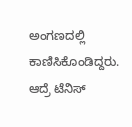ಅಂಗಣದಲ್ಲಿ ಕಾಣಿಸಿಕೊಂಡಿದ್ದರು. ಆದ್ರೆ ಟೆನಿಸ್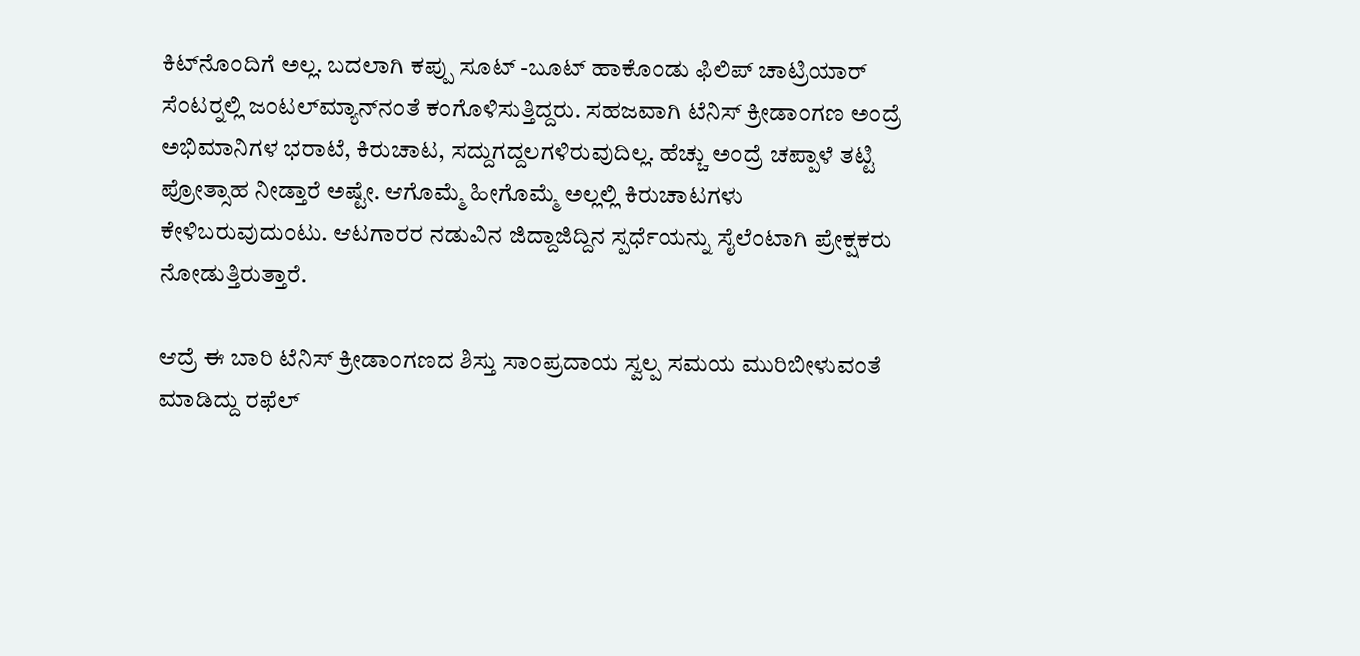ಕಿಟ್‍ನೊಂದಿಗೆ ಅಲ್ಲ. ಬದಲಾಗಿ ಕಪ್ಪು ಸೂಟ್ -ಬೂಟ್ ಹಾಕೊಂಡು ಫಿಲಿಪ್ ಚಾಟ್ರಿಯಾರ್ ಸೆಂಟರ್‍ನಲ್ಲಿ ಜಂಟಲ್‍ಮ್ಯಾನ್‍ನಂತೆ ಕಂಗೊಳಿಸುತ್ತಿದ್ದರು. ಸಹಜವಾಗಿ ಟೆನಿಸ್ ಕ್ರೀಡಾಂಗಣ ಅಂದ್ರೆ ಅಭಿಮಾನಿಗಳ ಭರಾಟೆ, ಕಿರುಚಾಟ, ಸದ್ದುಗದ್ದಲಗಳಿರುವುದಿಲ್ಲ. ಹೆಚ್ಚು ಅಂದ್ರೆ ಚಪ್ಪಾಳೆ ತಟ್ಟಿ ಪ್ರೋತ್ಸಾಹ ನೀಡ್ತಾರೆ ಅಷ್ಟೇ. ಆಗೊಮ್ಮೆ ಹೀಗೊಮ್ಮೆ ಅಲ್ಲಲ್ಲಿ ಕಿರುಚಾಟಗಳು ಕೇಳಿಬರುವುದುಂಟು. ಆಟಗಾರರ ನಡುವಿನ ಜಿದ್ದಾಜಿದ್ದಿನ ಸ್ಪರ್ಧೆಯನ್ನು ಸೈಲೆಂಟಾಗಿ ಪ್ರೇಕ್ಷಕರು ನೋಡುತ್ತಿರುತ್ತಾರೆ.

ಆದ್ರೆ ಈ ಬಾರಿ ಟೆನಿಸ್ ಕ್ರೀಡಾಂಗಣದ ಶಿಸ್ತು ಸಾಂಪ್ರದಾಯ ಸ್ವಲ್ಪ ಸಮಯ ಮುರಿಬೀಳುವಂತೆ ಮಾಡಿದ್ದು ರಫೆಲ್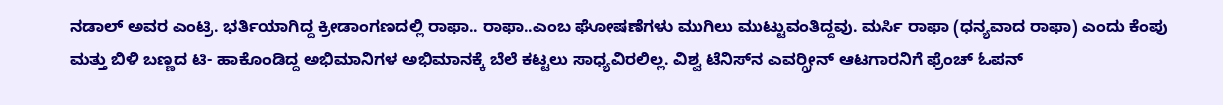ನಡಾಲ್ ಅವರ ಎಂಟ್ರಿ. ಭರ್ತಿಯಾಗಿದ್ದ ಕ್ರೀಡಾಂಗಣದಲ್ಲಿ ರಾಫಾ.. ರಾಫಾ..ಎಂಬ ಘೋಷಣೆಗಳು ಮುಗಿಲು ಮುಟ್ಟುವಂತಿದ್ದವು. ಮರ್ಸಿ ರಾಫಾ (ಧನ್ಯವಾದ ರಾಫಾ) ಎಂದು ಕೆಂಪು ಮತ್ತು ಬಿಳಿ ಬಣ್ಣದ ಟಿ- ಹಾಕೊಂಡಿದ್ದ ಅಭಿಮಾನಿಗಳ ಅಭಿಮಾನಕ್ಕೆ ಬೆಲೆ ಕಟ್ಟಲು ಸಾಧ್ಯವಿರಲಿಲ್ಲ. ವಿಶ್ವ ಟೆನಿಸ್‍ನ ಎವರ್‍ಗ್ರೀನ್ ಆಟಗಾರನಿಗೆ ಫ್ರೆಂಚ್ ಓಪನ್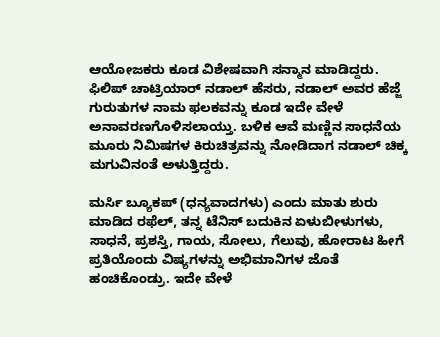ಆಯೋಜಕರು ಕೂಡ ವಿಶೇಷವಾಗಿ ಸನ್ಮಾನ ಮಾಡಿದ್ದರು. ಫಿಲಿಪ್ ಚಾಟ್ರಿಯಾರ್ ನಡಾಲ್ ಹೆಸರು, ನಡಾಲ್ ಅವರ ಹೆಜ್ಜೆ ಗುರುತುಗಳ ನಾಮ ಫಲಕವನ್ನು ಕೂಡ ಇದೇ ವೇಳೆ ಅನಾವರಣಗೊಳಿಸಲಾಯ್ತು. ಬಳಿಕ ಆವೆ ಮಣ್ಣಿನ ಸಾಧನೆಯ ಮೂರು ನಿಮಿಷಗಳ ಕಿರುಚಿತ್ರವನ್ನು ನೋಡಿದಾಗ ನಡಾಲ್ ಚಿಕ್ಕ ಮಗುವಿನಂತೆ ಅಳುತ್ತಿದ್ದರು.

ಮರ್ಸಿ ಬ್ಯೂಕಪ್ (ಧನ್ಯವಾದಗಳು) ಎಂದು ಮಾತು ಶುರು ಮಾಡಿದ ರಫೆಲ್, ತನ್ನ ಟೆನಿಸ್ ಬದುಕಿನ ಏಳುಬೀಳುಗಳು, ಸಾಧನೆ, ಪ್ರಶಸ್ತಿ, ಗಾಯ, ಸೋಲು, ಗೆಲುವು, ಹೋರಾಟ ಹೀಗೆ ಪ್ರತಿಯೊಂದು ವಿಷ್ಯಗಳನ್ನು ಅಭಿಮಾನಿಗಳ ಜೊತೆ ಹಂಚಿಕೊಂಡ್ರು. ಇದೇ ವೇಳೆ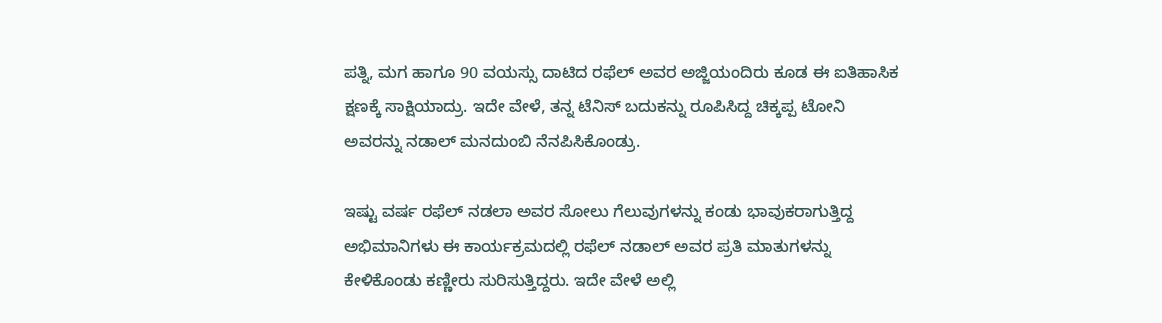ಪತ್ನಿ, ಮಗ ಹಾಗೂ 90 ವಯಸ್ಸು ದಾಟಿದ ರಫೆಲ್ ಅವರ ಅಜ್ಜಿಯಂದಿರು ಕೂಡ ಈ ಐತಿಹಾಸಿಕ ಕ್ಷಣಕ್ಕೆ ಸಾಕ್ಷಿಯಾದ್ರು. ಇದೇ ವೇಳೆ, ತನ್ನ ಟೆನಿಸ್ ಬದುಕನ್ನು ರೂಪಿಸಿದ್ದ ಚಿಕ್ಕಪ್ಪ ಟೋನಿ ಅವರನ್ನು ನಡಾಲ್ ಮನದುಂಬಿ ನೆನಪಿಸಿಕೊಂಡ್ರು.

ಇಷ್ಟು ವರ್ಷ ರಫೆಲ್ ನಡಲಾ ಅವರ ಸೋಲು ಗೆಲುವುಗಳನ್ನು ಕಂಡು ಭಾವುಕರಾಗುತ್ತಿದ್ದ ಅಭಿಮಾನಿಗಳು ಈ ಕಾರ್ಯಕ್ರಮದಲ್ಲಿ ರಫೆಲ್ ನಡಾಲ್ ಅವರ ಪ್ರತಿ ಮಾತುಗಳನ್ನು ಕೇಳಿಕೊಂಡು ಕಣ್ಣೀರು ಸುರಿಸುತ್ತಿದ್ದರು. ಇದೇ ವೇಳೆ ಅಲ್ಲಿ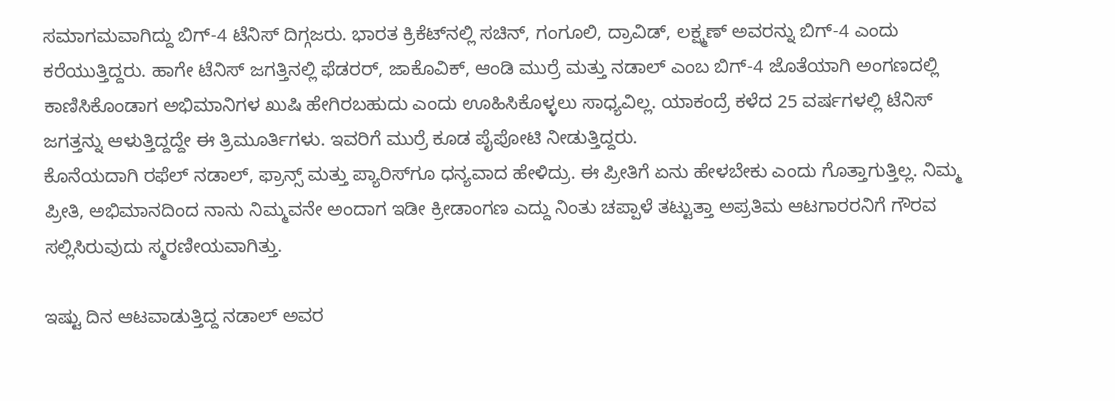ಸಮಾಗಮವಾಗಿದ್ದು ಬಿಗ್-4 ಟೆನಿಸ್ ದಿಗ್ಗಜರು. ಭಾರತ ಕ್ರಿಕೆಟ್‍ನಲ್ಲಿ ಸಚಿನ್, ಗಂಗೂಲಿ, ದ್ರಾವಿಡ್, ಲಕ್ಷ್ಮಣ್ ಅವರನ್ನು ಬಿಗ್-4 ಎಂದು ಕರೆಯುತ್ತಿದ್ದರು. ಹಾಗೇ ಟೆನಿಸ್ ಜಗತ್ತಿನಲ್ಲಿ ಫೆಡರರ್, ಜಾಕೊವಿಕ್, ಆಂಡಿ ಮುರ್ರೆ ಮತ್ತು ನಡಾಲ್ ಎಂಬ ಬಿಗ್-4 ಜೊತೆಯಾಗಿ ಅಂಗಣದಲ್ಲಿ ಕಾಣಿಸಿಕೊಂಡಾಗ ಅಭಿಮಾನಿಗಳ ಖುಷಿ ಹೇಗಿರಬಹುದು ಎಂದು ಊಹಿಸಿಕೊಳ್ಳಲು ಸಾಧ್ಯವಿಲ್ಲ. ಯಾಕಂದ್ರೆ ಕಳೆದ 25 ವರ್ಷಗಳಲ್ಲಿ ಟೆನಿಸ್ ಜಗತ್ತನ್ನು ಆಳುತ್ತಿದ್ದದ್ದೇ ಈ ತ್ರಿಮೂರ್ತಿಗಳು. ಇವರಿಗೆ ಮುರ್ರೆ ಕೂಡ ಪೈಪೋಟಿ ನೀಡುತ್ತಿದ್ದರು.
ಕೊನೆಯದಾಗಿ ರಫೆಲ್ ನಡಾಲ್, ಫ್ರಾನ್ಸ್ ಮತ್ತು ಪ್ಯಾರಿಸ್‍ಗೂ ಧನ್ಯವಾದ ಹೇಳಿದ್ರು. ಈ ಪ್ರೀತಿಗೆ ಏನು ಹೇಳಬೇಕು ಎಂದು ಗೊತ್ತಾಗುತ್ತಿಲ್ಲ. ನಿಮ್ಮ ಪ್ರೀತಿ, ಅಭಿಮಾನದಿಂದ ನಾನು ನಿಮ್ಮವನೇ ಅಂದಾಗ ಇಡೀ ಕ್ರೀಡಾಂಗಣ ಎದ್ದು ನಿಂತು ಚಪ್ಪಾಳೆ ತಟ್ಟುತ್ತಾ ಅಪ್ರತಿಮ ಆಟಗಾರರನಿಗೆ ಗೌರವ ಸಲ್ಲಿಸಿರುವುದು ಸ್ಮರಣೀಯವಾಗಿತ್ತು.

ಇಷ್ಟು ದಿನ ಆಟವಾಡುತ್ತಿದ್ದ ನಡಾಲ್ ಅವರ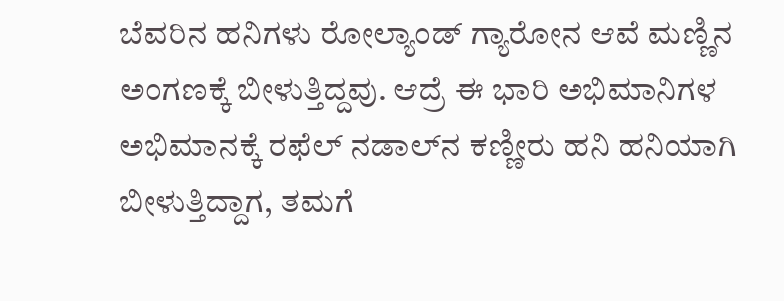ಬೆವರಿನ ಹನಿಗಳು ರೋಲ್ಯಾಂಡ್ ಗ್ಯಾರೋನ ಆವೆ ಮಣ್ಣಿನ ಅಂಗಣಕ್ಕೆ ಬೀಳುತ್ತಿದ್ದವು. ಆದ್ರೆ ಈ ಭಾರಿ ಅಭಿಮಾನಿಗಳ ಅಭಿಮಾನಕ್ಕೆ ರಫೆಲ್ ನಡಾಲ್‍ನ ಕಣ್ಣೀರು ಹನಿ ಹನಿಯಾಗಿ ಬೀಳುತ್ತಿದ್ದಾಗ, ತಮಗೆ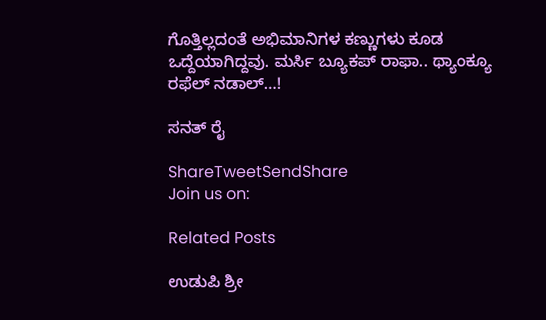ಗೊತ್ತಿಲ್ಲದಂತೆ ಅಭಿಮಾನಿಗಳ ಕಣ್ಣುಗಳು ಕೂಡ ಒದ್ದೆಯಾಗಿದ್ದವು. ಮರ್ಸಿ ಬ್ಯೂಕಪ್ ರಾಫಾ.. ಥ್ಯಾಂಕ್ಯೂ ರಫೆಲ್ ನಡಾಲ್…!

ಸನತ್ ರೈ

ShareTweetSendShare
Join us on:

Related Posts

ಉಡುಪಿ ಶ್ರೀ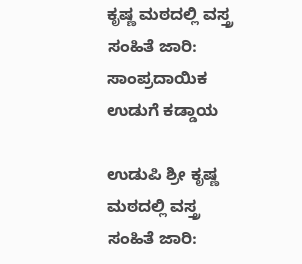ಕೃಷ್ಣ ಮಠದಲ್ಲಿ ವಸ್ತ್ರ ಸಂಹಿತೆ ಜಾರಿ: ಸಾಂಪ್ರದಾಯಿಕ ಉಡುಗೆ ಕಡ್ಡಾಯ

ಉಡುಪಿ ಶ್ರೀ ಕೃಷ್ಣ ಮಠದಲ್ಲಿ ವಸ್ತ್ರ ಸಂಹಿತೆ ಜಾರಿ: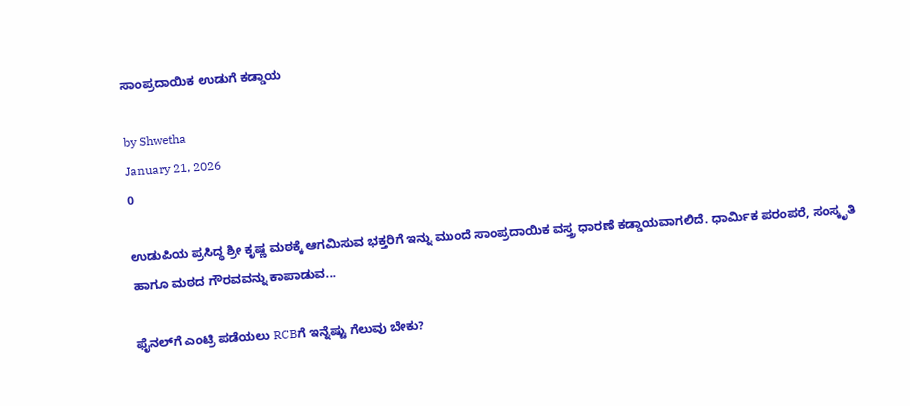ಸಾಂಪ್ರದಾಯಿಕ ಉಡುಗೆ ಕಡ್ಡಾಯ

by Shwetha
January 21, 2026
0

ಉಡುಪಿಯ ಪ್ರಸಿದ್ಧ ಶ್ರೀ ಕೃಷ್ಣ ಮಠಕ್ಕೆ ಆಗಮಿಸುವ ಭಕ್ತರಿಗೆ ಇನ್ನು ಮುಂದೆ ಸಾಂಪ್ರದಾಯಿಕ ವಸ್ತ್ರ ಧಾರಣೆ ಕಡ್ಡಾಯವಾಗಲಿದೆ. ಧಾರ್ಮಿಕ ಪರಂಪರೆ, ಸಂಸ್ಕೃತಿ ಹಾಗೂ ಮಠದ ಗೌರವವನ್ನು ಕಾಪಾಡುವ...

ಫೈನಲ್‌ಗೆ ಎಂಟ್ರಿ ಪಡೆಯಲು RCBಗೆ ಇನ್ನೆಷ್ಟು ಗೆಲುವು ಬೇಕು?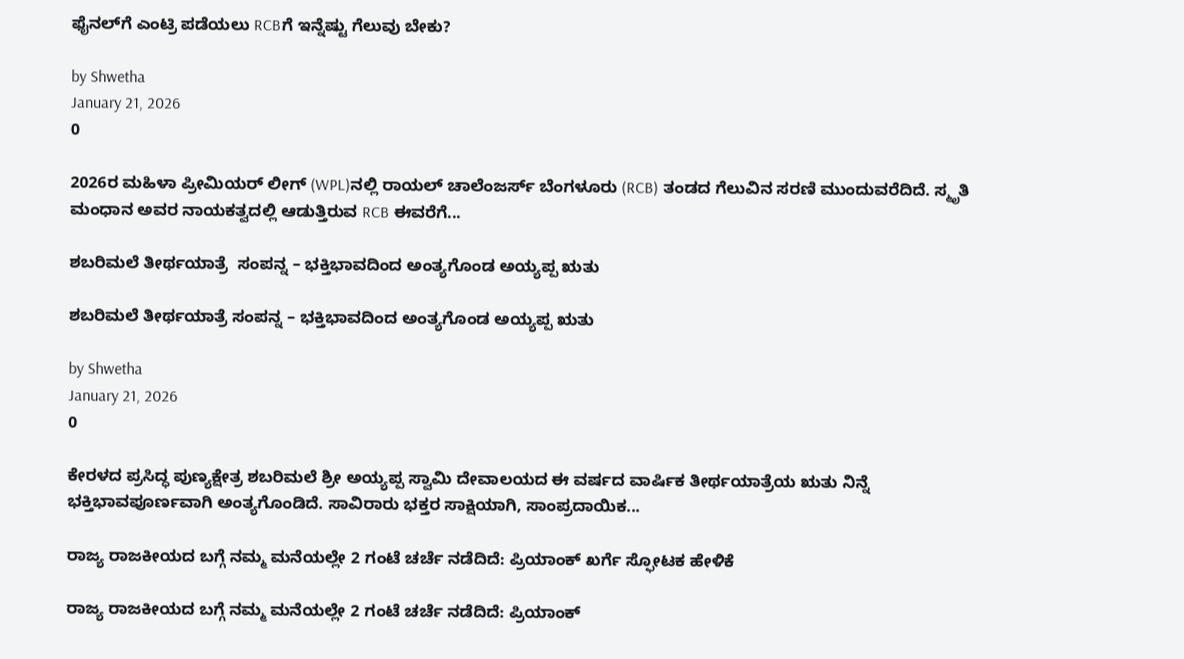ಫೈನಲ್‌ಗೆ ಎಂಟ್ರಿ ಪಡೆಯಲು RCBಗೆ ಇನ್ನೆಷ್ಟು ಗೆಲುವು ಬೇಕು?

by Shwetha
January 21, 2026
0

2026ರ ಮಹಿಳಾ ಪ್ರೀಮಿಯರ್ ಲೀಗ್‌ (WPL)ನಲ್ಲಿ ರಾಯಲ್ ಚಾಲೆಂಜರ್ಸ್ ಬೆಂಗಳೂರು (RCB) ತಂಡದ ಗೆಲುವಿನ ಸರಣಿ ಮುಂದುವರೆದಿದೆ. ಸ್ಮೃತಿ ಮಂಧಾನ ಅವರ ನಾಯಕತ್ವದಲ್ಲಿ ಆಡುತ್ತಿರುವ RCB ಈವರೆಗೆ...

ಶಬರಿಮಲೆ ತೀರ್ಥಯಾತ್ರೆ  ಸಂಪನ್ನ – ಭಕ್ತಿಭಾವದಿಂದ ಅಂತ್ಯಗೊಂಡ ಅಯ್ಯಪ್ಪ ಋತು

ಶಬರಿಮಲೆ ತೀರ್ಥಯಾತ್ರೆ ಸಂಪನ್ನ – ಭಕ್ತಿಭಾವದಿಂದ ಅಂತ್ಯಗೊಂಡ ಅಯ್ಯಪ್ಪ ಋತು

by Shwetha
January 21, 2026
0

ಕೇರಳದ ಪ್ರಸಿದ್ಧ ಪುಣ್ಯಕ್ಷೇತ್ರ ಶಬರಿಮಲೆ ಶ್ರೀ ಅಯ್ಯಪ್ಪ ಸ್ವಾಮಿ ದೇವಾಲಯದ ಈ ವರ್ಷದ ವಾರ್ಷಿಕ ತೀರ್ಥಯಾತ್ರೆಯ ಋತು ನಿನ್ನೆ ಭಕ್ತಿಭಾವಪೂರ್ಣವಾಗಿ ಅಂತ್ಯಗೊಂಡಿದೆ. ಸಾವಿರಾರು ಭಕ್ತರ ಸಾಕ್ಷಿಯಾಗಿ, ಸಾಂಪ್ರದಾಯಿಕ...

ರಾಜ್ಯ ರಾಜಕೀಯದ ಬಗ್ಗೆ ನಮ್ಮ ಮನೆಯಲ್ಲೇ 2 ಗಂಟೆ ಚರ್ಚೆ ನಡೆದಿದೆ: ಪ್ರಿಯಾಂಕ್ ಖರ್ಗೆ ಸ್ಫೋಟಕ ಹೇಳಿಕೆ

ರಾಜ್ಯ ರಾಜಕೀಯದ ಬಗ್ಗೆ ನಮ್ಮ ಮನೆಯಲ್ಲೇ 2 ಗಂಟೆ ಚರ್ಚೆ ನಡೆದಿದೆ: ಪ್ರಿಯಾಂಕ್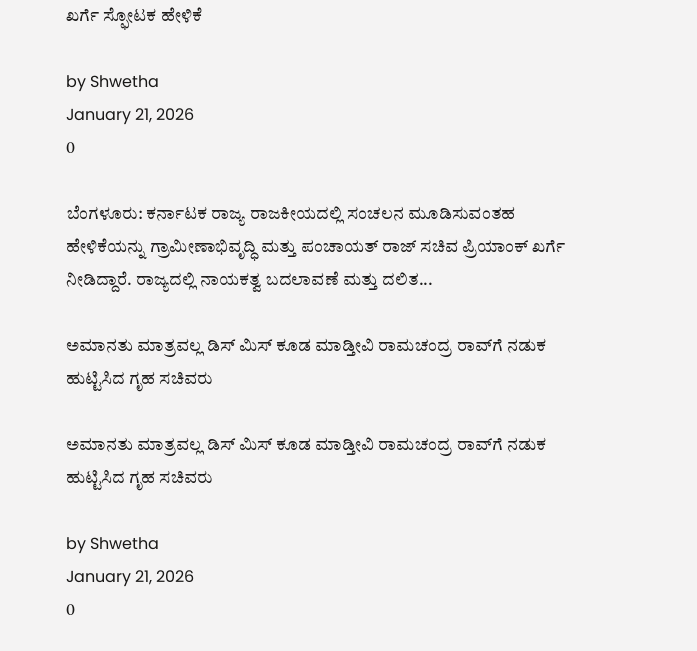ಖರ್ಗೆ ಸ್ಫೋಟಕ ಹೇಳಿಕೆ

by Shwetha
January 21, 2026
0

ಬೆಂಗಳೂರು: ಕರ್ನಾಟಕ ರಾಜ್ಯ ರಾಜಕೀಯದಲ್ಲಿ ಸಂಚಲನ ಮೂಡಿಸುವಂತಹ ಹೇಳಿಕೆಯನ್ನು ಗ್ರಾಮೀಣಾಭಿವೃದ್ಧಿ ಮತ್ತು ಪಂಚಾಯತ್‌ ರಾಜ್‌ ಸಚಿವ ಪ್ರಿಯಾಂಕ್ ಖರ್ಗೆ ನೀಡಿದ್ದಾರೆ. ರಾಜ್ಯದಲ್ಲಿ ನಾಯಕತ್ವ ಬದಲಾವಣೆ ಮತ್ತು ದಲಿತ...

ಅಮಾನತು ಮಾತ್ರವಲ್ಲ ಡಿಸ್ ಮಿಸ್ ಕೂಡ ಮಾಡ್ತೀವಿ ರಾಮಚಂದ್ರ ರಾವ್‌ಗೆ ನಡುಕ ಹುಟ್ಟಿಸಿದ ಗೃಹ ಸಚಿವರು‌

ಅಮಾನತು ಮಾತ್ರವಲ್ಲ ಡಿಸ್ ಮಿಸ್ ಕೂಡ ಮಾಡ್ತೀವಿ ರಾಮಚಂದ್ರ ರಾವ್‌ಗೆ ನಡುಕ ಹುಟ್ಟಿಸಿದ ಗೃಹ ಸಚಿವರು‌

by Shwetha
January 21, 2026
0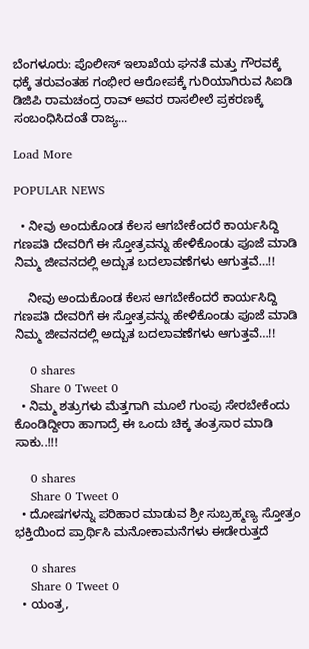ಬೆಂಗಳೂರು: ಪೊಲೀಸ್ ಇಲಾಖೆಯ ಘನತೆ ಮತ್ತು ಗೌರವಕ್ಕೆ ಧಕ್ಕೆ ತರುವಂತಹ ಗಂಭೀರ ಆರೋಪಕ್ಕೆ ಗುರಿಯಾಗಿರುವ ಸಿಐಡಿ ಡಿಜಿಪಿ ರಾಮಚಂದ್ರ ರಾವ್ ಅವರ ರಾಸಲೀಲೆ ಪ್ರಕರಣಕ್ಕೆ ಸಂಬಂಧಿಸಿದಂತೆ ರಾಜ್ಯ...

Load More

POPULAR NEWS

  • ನೀವು ಅಂದುಕೊಂಡ ಕೆಲಸ ಆಗಬೇಕೆಂದರೆ ಕಾರ್ಯಸಿದ್ದಿ ಗಣಪತಿ ದೇವರಿಗೆ ಈ ಸ್ತೋತ್ರವನ್ನು ಹೇಳಿಕೊಂಡು ಪೂಜೆ ಮಾಡಿ ನಿಮ್ಮ ಜೀವನದಲ್ಲಿ ಅದ್ಬುತ ಬದಲಾವಣೆಗಳು ಆಗುತ್ತವೆ…!!

    ನೀವು ಅಂದುಕೊಂಡ ಕೆಲಸ ಆಗಬೇಕೆಂದರೆ ಕಾರ್ಯಸಿದ್ದಿ ಗಣಪತಿ ದೇವರಿಗೆ ಈ ಸ್ತೋತ್ರವನ್ನು ಹೇಳಿಕೊಂಡು ಪೂಜೆ ಮಾಡಿ ನಿಮ್ಮ ಜೀವನದಲ್ಲಿ ಅದ್ಬುತ ಬದಲಾವಣೆಗಳು ಆಗುತ್ತವೆ…!!

    0 shares
    Share 0 Tweet 0
  • ನಿಮ್ಮ ಶತ್ರುಗಳು ಮೆತ್ತಗಾಗಿ ಮೂಲೆ ಗುಂಪು ಸೇರಬೇಕೆಂದು ಕೊಂಡಿದ್ದೀರಾ ಹಾಗಾದ್ರೆ ಈ ಒಂದು ಚಿಕ್ಕ ತಂತ್ರಸಾರ ಮಾಡಿ ಸಾಕು..!!!

    0 shares
    Share 0 Tweet 0
  • ದೋಷಗಳನ್ನು ಪರಿಹಾರ ಮಾಡುವ ಶ್ರೀ ಸುಬ್ರಹ್ಮಣ್ಯ ಸ್ತೋತ್ರಂ ಭಕ್ತಿಯಿಂದ ಪ್ರಾರ್ಥಿಸಿ ಮನೋಕಾಮನೆಗಳು ಈಡೇರುತ್ತದೆ

    0 shares
    Share 0 Tweet 0
  • ಯಂತ್ರ,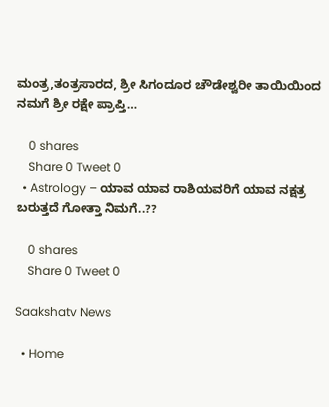ಮಂತ್ರ,ತಂತ್ರಸಾರದ, ಶ್ರೀ ಸಿಗಂದೂರ ಚೌಡೇಶ್ವರೀ ತಾಯಿಯಿಂದ ನಮಗೆ ಶ್ರೀ ರಕ್ಷೇ ಪ್ರಾಪ್ತಿ…

    0 shares
    Share 0 Tweet 0
  • Astrology – ಯಾವ ಯಾವ ರಾಶಿಯವರಿಗೆ ಯಾವ ನಕ್ಷತ್ರ ಬರುತ್ತದೆ ಗೋತ್ತಾ ನಿಮಗೆ..??

    0 shares
    Share 0 Tweet 0

Saakshatv News

  • Home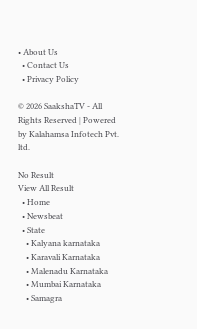• About Us
  • Contact Us
  • Privacy Policy

© 2026 SaakshaTV - All Rights Reserved | Powered by Kalahamsa Infotech Pvt. ltd.

No Result
View All Result
  • Home
  • Newsbeat
  • State
    • Kalyana karnataka
    • Karavali Karnataka
    • Malenadu Karnataka
    • Mumbai Karnataka
    • Samagra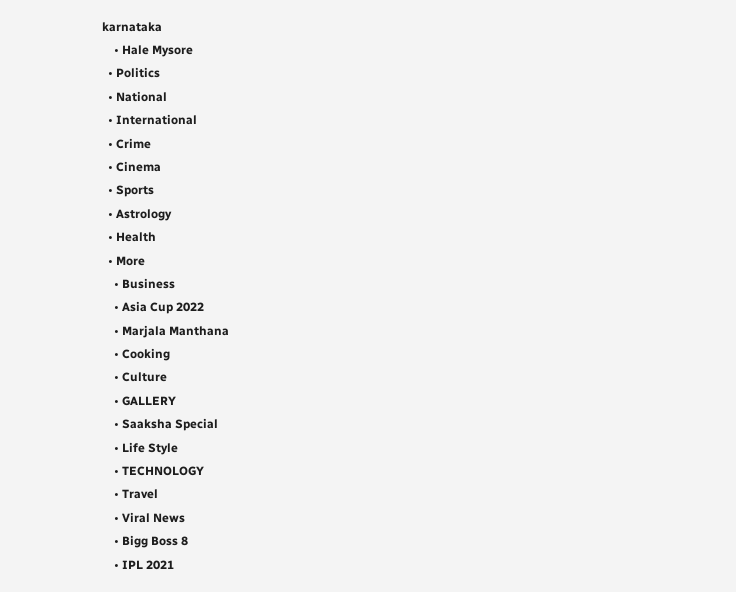karnataka
    • Hale Mysore
  • Politics
  • National
  • International
  • Crime
  • Cinema
  • Sports
  • Astrology
  • Health
  • More
    • Business
    • Asia Cup 2022
    • Marjala Manthana
    • Cooking
    • Culture
    • GALLERY
    • Saaksha Special
    • Life Style
    • TECHNOLOGY
    • Travel
    • Viral News
    • Bigg Boss 8
    • IPL 2021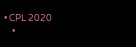• CPL 2020
    •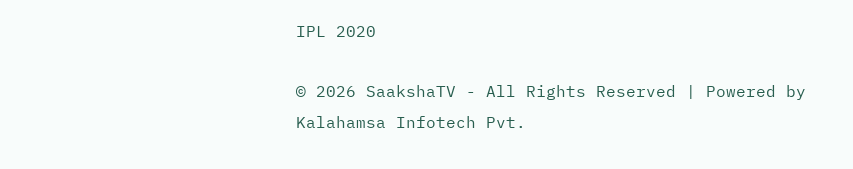IPL 2020

© 2026 SaakshaTV - All Rights Reserved | Powered by Kalahamsa Infotech Pvt.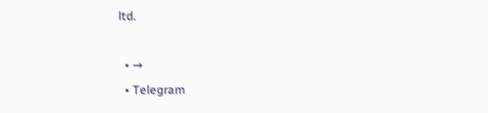ltd.

  • →
  • Telegram